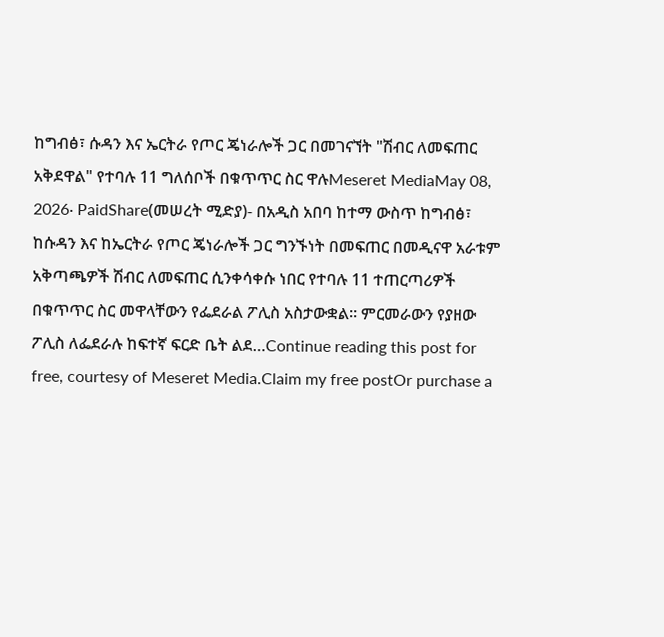ከግብፅ፣ ሱዳን እና ኤርትራ የጦር ጄነራሎች ጋር በመገናኘት "ሽብር ለመፍጠር አቅደዋል" የተባሉ 11 ግለሰቦች በቁጥጥር ስር ዋሉMeseret MediaMay 08, 2026∙ PaidShare(መሠረት ሚድያ)- በአዲስ አበባ ከተማ ውስጥ ከግብፅ፣ ከሱዳን እና ከኤርትራ የጦር ጄነራሎች ጋር ግንኙነት በመፍጠር በመዲናዋ አራቱም አቅጣጫዎች ሽብር ለመፍጠር ሲንቀሳቀሱ ነበር የተባሉ 11 ተጠርጣሪዎች በቁጥጥር ስር መዋላቸውን የፌደራል ፖሊስ አስታውቋል። ምርመራውን የያዘው ፖሊስ ለፌደራሉ ከፍተኛ ፍርድ ቤት ልደ…Continue reading this post for free, courtesy of Meseret Media.Claim my free postOr purchase a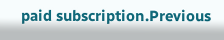paid subscription.Previous